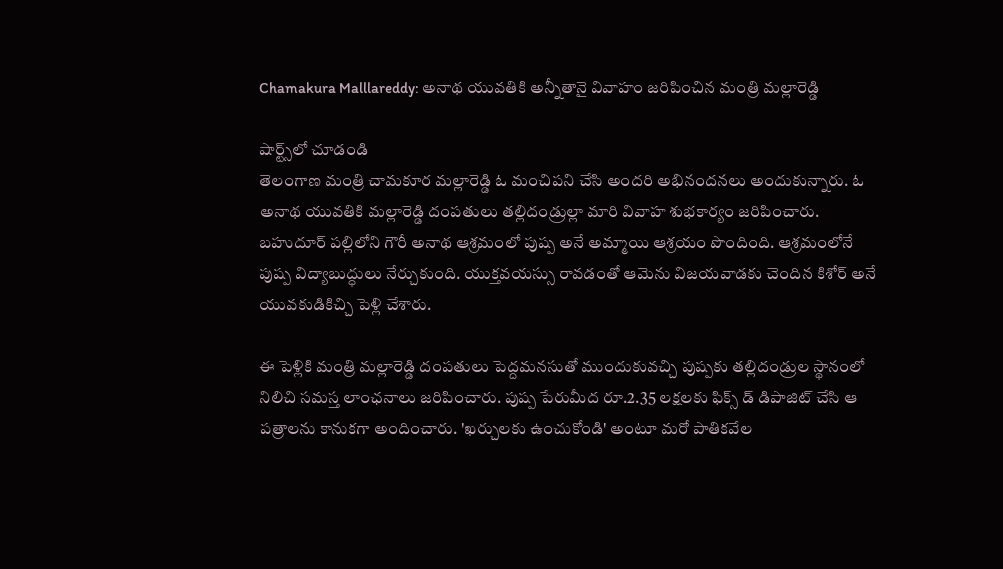Chamakura Malllareddy: అనాథ యువతికి అన్నీతానై వివాహం జరిపించిన మంత్రి మల్లారెడ్డి

షార్ట్స్‌లో చూడండి
తెలంగాణ మంత్రి చామకూర మల్లారెడ్డి ఓ మంచిపని చేసి అందరి అభినందనలు అందుకున్నారు. ఓ అనాథ యువతికి మల్లారెడ్డి దంపతులు తల్లిదండ్రుల్లా మారి వివాహ శుభకార్యం జరిపించారు. బహుదూర్ పల్లిలోని గౌరీ అనాథ ఆశ్రమంలో పుష్ప అనే అమ్మాయి ఆశ్రయం పొందింది. ఆశ్రమంలోనే పుష్ప విద్యాబుద్ధులు నేర్చుకుంది. యుక్తవయస్సు రావడంతో ఆమెను విజయవాడకు చెందిన కిశోర్ అనే యువకుడికిచ్చి పెళ్లి చేశారు.

ఈ పెళ్లికి మంత్రి మల్లారెడ్డి దంపతులు పెద్దమనసుతో ముందుకువచ్చి పుష్పకు తల్లిదండ్రుల స్థానంలో నిలిచి సమస్త లాంఛనాలు జరిపించారు. పుష్ప పేరుమీద రూ.2.35 లక్షలకు ఫిక్స్ డ్ డిపాజిట్ చేసి ఆ పత్రాలను కానుకగా అందించారు. 'ఖర్చులకు ఉంచుకోండి' అంటూ మరో పాతికవేల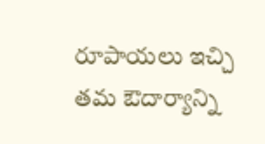రూపాయలు ఇచ్చి తమ ఔదార్యాన్ని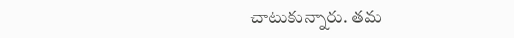చాటుకున్నారు. తమ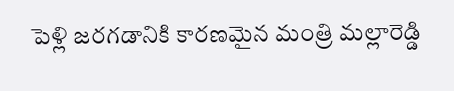పెళ్లి జరగడానికి కారణమైన మంత్రి మల్లారెడ్డి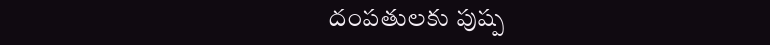దంపతులకు పుష్ప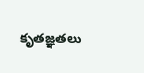కృతజ్ఞతలు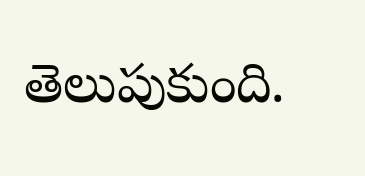తెలుపుకుంది.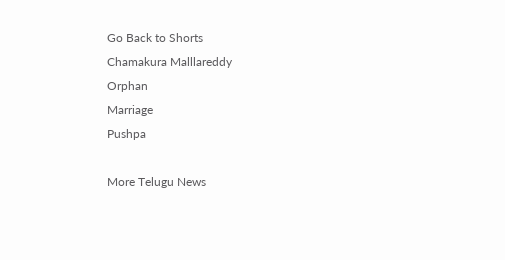Go Back to Shorts
Chamakura Malllareddy
Orphan
Marriage
Pushpa

More Telugu News